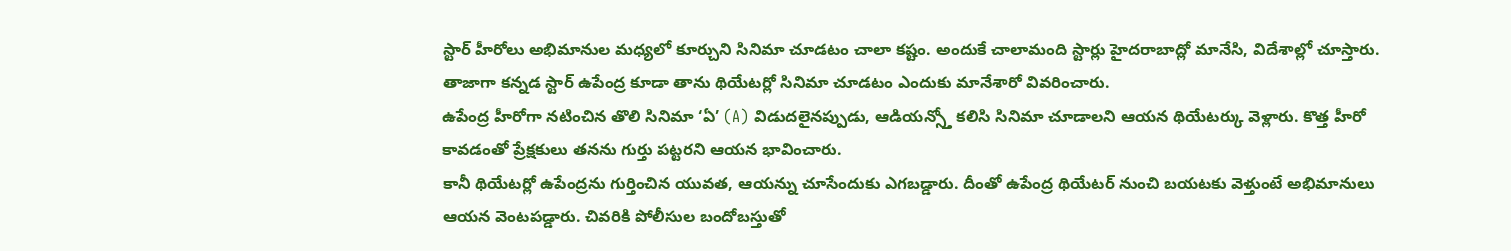స్టార్ హీరోలు అభిమానుల మధ్యలో కూర్చుని సినిమా చూడటం చాలా కష్టం. అందుకే చాలామంది స్టార్లు హైదరాబాద్లో మానేసి, విదేశాల్లో చూస్తారు. తాజాగా కన్నడ స్టార్ ఉపేంద్ర కూడా తాను థియేటర్లో సినిమా చూడటం ఎందుకు మానేశారో వివరించారు.
ఉపేంద్ర హీరోగా నటించిన తొలి సినిమా ‘ఏ’ (A) విడుదలైనప్పుడు, ఆడియన్స్తో కలిసి సినిమా చూడాలని ఆయన థియేటర్కు వెళ్లారు. కొత్త హీరో కావడంతో ప్రేక్షకులు తనను గుర్తు పట్టరని ఆయన భావించారు.
కానీ థియేటర్లో ఉపేంద్రను గుర్తించిన యువత, ఆయన్ను చూసేందుకు ఎగబడ్డారు. దీంతో ఉపేంద్ర థియేటర్ నుంచి బయటకు వెళ్తుంటే అభిమానులు ఆయన వెంటపడ్డారు. చివరికి పోలీసుల బందోబస్తుతో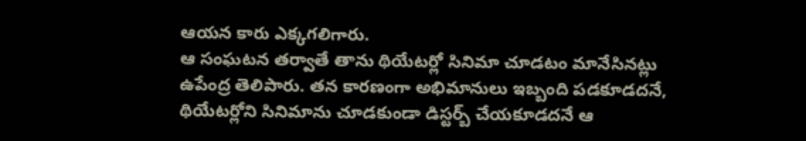ఆయన కారు ఎక్కగలిగారు.
ఆ సంఘటన తర్వాతే తాను థియేటర్లో సినిమా చూడటం మానేసినట్లు ఉపేంద్ర తెలిపారు. తన కారణంగా అభిమానులు ఇబ్బంది పడకూడదనే, థియేటర్లోని సినిమాను చూడకుండా డిస్టర్బ్ చేయకూడదనే ఆ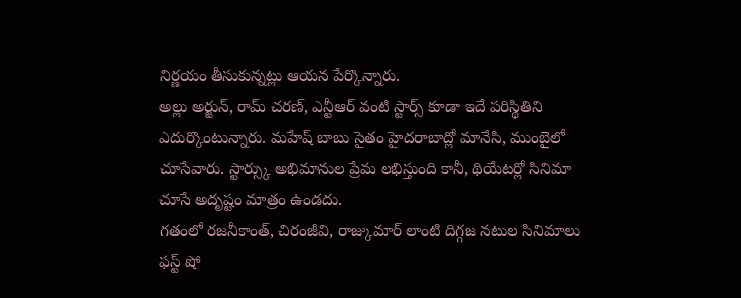నిర్ణయం తీసుకున్నట్లు ఆయన పేర్కొన్నారు.
అల్లు అర్జున్, రామ్ చరణ్, ఎన్టీఆర్ వంటి స్టార్స్ కూడా ఇదే పరిస్థితిని ఎదుర్కొంటున్నారు. మహేష్ బాబు సైతం హైదరాబాద్లో మానేసి, ముంబైలో చూసేవారు. స్టార్స్కు అభిమానుల ప్రేమ లభిస్తుంది కానీ, థియేటర్లో సినిమా చూసే అదృష్టం మాత్రం ఉండదు.
గతంలో రజనీకాంత్, చిరంజీవి, రాజ్కుమార్ లాంటి దిగ్గజ నటుల సినిమాలు ఫస్ట్ షో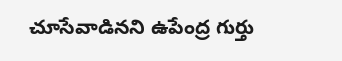చూసేవాడినని ఉపేంద్ర గుర్తు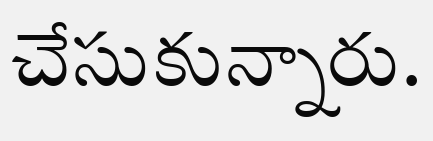చేసుకున్నారు.